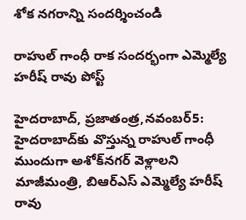శోక నగరాన్ని సందర్శించండి

రాహుల్‌ గాంధీ రాక సందర్భంగా ఎమ్మెల్యే హరీష్‌ రావు పోస్ట్‌

హైదరాబాద్‌, ప్రజాతంత్ర,నవంబర్‌5: హైదరాబాద్‌కు వొస్తున్న రాహుల్‌ గాంధీ ముందుగా అశోక్‌నగర్‌ వెళ్లాలని మాజీమంత్రి, బిఆర్‌ఎస్‌ ఎమ్మెల్యే హరీష్‌ రావు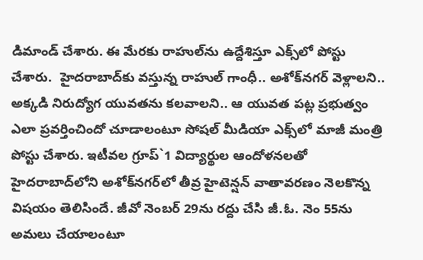డిమాండ్‌ చేశారు. ఈ మేరకు రాహుల్‌ను ఉద్దేశిస్తూ ఎక్స్‌లో పోస్టు చేశారు.  హైదరాబాద్‌కు వస్తున్న రాహుల్‌ గాంధీ.. అశోక్‌నగర్‌ వెళ్లాలని.. అక్కడి నిరుద్యోగ యువతను కలవాలని.. ఆ యువత పట్ల ప్రభుత్వం ఎలా ప్రవర్తించిందో చూడాలంటూ సోషల్ మీడియా ఎక్స్‌లో మాజీ మంత్రి పోస్టు చేశారు. ఇటీవల గ్రూప్‌`1 విద్యార్థుల ఆందోళనలతో హైదరాబాద్‌లోని అశోక్‌నగర్‌లో తీవ్ర హైటెన్షన్‌ వాతావరణం నెలకొన్న విషయం తెలిసిందే. జీవో నెంబర్‌ 29ను రద్దు చేసి జీ.ఓ. నెం 55ను అమలు చేయాలంటూ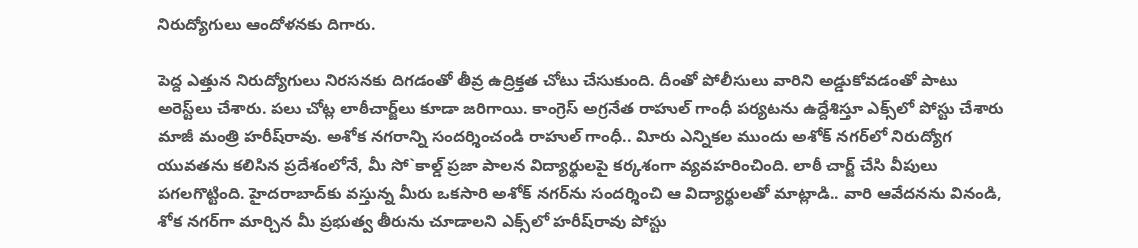నిరుద్యోగులు ఆందోళనకు దిగారు.

పెద్ద ఎత్తున నిరుద్యోగులు నిరసనకు దిగడంతో తీవ్ర ఉద్రిక్తత చోటు చేసుకుంది. దీంతో పోలీసులు వారిని అడ్డుకోవడంతో పాటు అరెస్ట్‌లు చేశారు. పలు చోట్ల లాఠీచార్జ్‌లు కూడా జరిగాయి. కాంగ్రెస్‌ అగ్రనేత రాహుల్‌ గాంధీ ప‌ర్య‌ట‌ను ఉద్దేశిస్తూ ఎక్స్‌లో పోస్టు చేశారు మాజీ మంత్రి హరీష్‌రావు. అశోక నగరాన్ని సందర్శించండి రాహుల్‌ గాంధీ.. విూరు ఎన్నికల ముందు అశోక్‌ నగర్‌లో నిరుద్యోగ యువతను కలిసిన ప్రదేశంలోనే, మీ సో`కాల్డ్‌ ప్రజా పాలన విద్యార్థులపై కర్కశంగా వ్యవహరించింది. లాఠీ చార్జ్‌ చేసి వీపులు పగలగొట్టింది. హైదరాబాద్‌కు వస్తున్న మీరు ఒకసారి అశోక్‌ నగర్‌ను సందర్శించి ఆ విద్యార్థులతో మాట్లాడి.. వారి ఆవేదనను వినండి, శోక నగర్‌గా మార్చిన మీ ప్రభుత్వ తీరును చూడాల‌ని ఎక్స్‌లో హరీష్‌రావు పోస్టు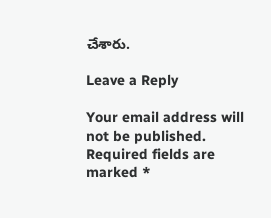చేశారు.

Leave a Reply

Your email address will not be published. Required fields are marked *